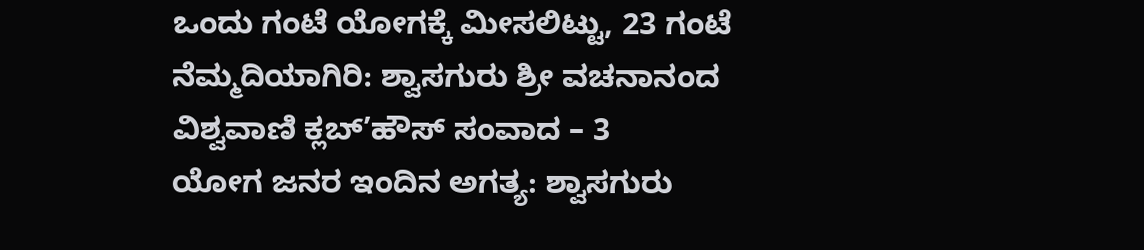ಒಂದು ಗಂಟೆ ಯೋಗಕ್ಕೆ ಮೀಸಲಿಟ್ಟು, 23 ಗಂಟೆ ನೆಮ್ಮದಿಯಾಗಿರಿ: ಶ್ವಾಸಗುರು ಶ್ರೀ ವಚನಾನಂದ
ವಿಶ್ವವಾಣಿ ಕ್ಲಬ್‌’ಹೌಸ್‌ ಸಂವಾದ – 3
ಯೋಗ ಜನರ ಇಂದಿನ ಅಗತ್ಯ: ಶ್ವಾಸಗುರು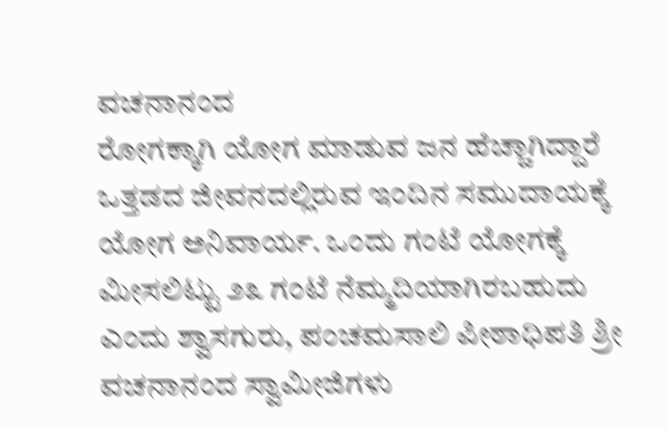ವಚನಾನಂದ
ರೋಗಕ್ಕಾಗಿ ಯೋಗ ಮಾಡುವ ಜನ ಹೆಚ್ಚಾಗಿದ್ದಾರೆ
ಒತ್ತಡದ ಜೀವನದಲ್ಲಿರುವ ಇಂದಿನ ಸಮುದಾಯಕ್ಕೆ  ಯೋಗ ಅನಿವಾರ್ಯ. ಒಂದು ಗಂಟೆ ಯೋಗಕ್ಕೆ ಮೀಸಲಿಟ್ಟು ೨೩ ಗಂಟೆ ನೆಮ್ಮದಿಯಾಗಿರಬಹುದು ಎಂದು ಶ್ವಾಸಗುರು, ಪಂಚಮಸಾಲಿ ಪೀಠಾಧಿಪತಿ ಶ್ರೀ ವಚನಾನಂದ ಸ್ವಾಮೀಜಿಗಳು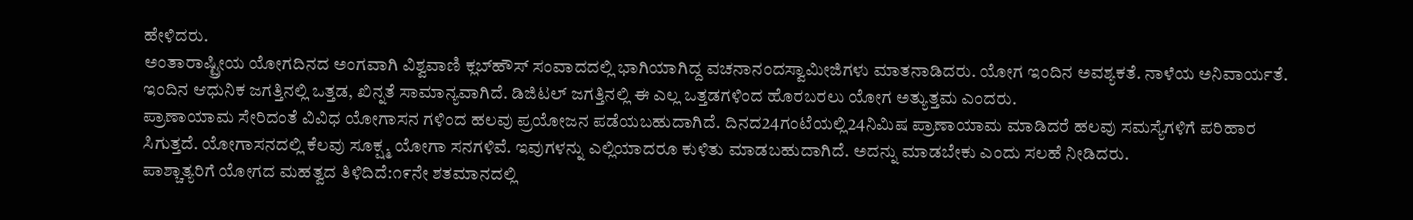ಹೇಳಿದರು.
ಅಂತಾರಾಷ್ಟ್ರೀಯ ಯೋಗದಿನದ ಅಂಗವಾಗಿ ವಿಶ್ವವಾಣಿ ಕ್ಲಬ್‌ಹೌಸ್ ಸಂವಾದದಲ್ಲಿ ಭಾಗಿಯಾಗಿದ್ದ ವಚನಾನಂದಸ್ವಾಮೀಜಿಗಳು ಮಾತನಾಡಿದರು. ಯೋಗ ಇಂದಿನ ಅವಶ್ಯಕತೆ. ನಾಳೆಯ ಅನಿವಾರ್ಯತೆ. ಇಂದಿನ ಆಧುನಿಕ ಜಗತ್ತಿನಲ್ಲಿ ಒತ್ತಡ, ಖಿನ್ನತೆ ಸಾಮಾನ್ಯವಾಗಿದೆ. ಡಿಜಿಟಲ್ ಜಗತ್ತಿನಲ್ಲಿ ಈ ಎಲ್ಲ ಒತ್ತಡಗಳಿಂದ ಹೊರಬರಲು ಯೋಗ ಅತ್ಯುತ್ತಮ ಎಂದರು.
ಪ್ರಾಣಾಯಾಮ ಸೇರಿದಂತೆ ವಿವಿಧ ಯೋಗಾಸನ ಗಳಿಂದ ಹಲವು ಪ್ರಯೋಜನ ಪಡೆಯಬಹುದಾಗಿದೆ. ದಿನದ24ಗಂಟೆಯಲ್ಲಿ24ನಿಮಿಷ ಪ್ರಾಣಾಯಾಮ ಮಾಡಿದರೆ ಹಲವು ಸಮಸ್ಯೆಗಳಿಗೆ ಪರಿಹಾರ ಸಿಗುತ್ತದೆ. ಯೋಗಾಸನದಲ್ಲಿ ಕೆಲವು ಸೂಕ್ಷ್ಮ ಯೋಗಾ ಸನಗಳಿವೆ. ಇವುಗಳನ್ನು ಎಲ್ಲಿಯಾದರೂ ಕುಳಿತು ಮಾಡಬಹುದಾಗಿದೆ. ಅದನ್ನು ಮಾಡಬೇಕು ಎಂದು ಸಲಹೆ ನೀಡಿದರು.
ಪಾಶ್ಚಾತ್ಯರಿಗೆ ಯೋಗದ ಮಹತ್ವದ ತಿಳಿದಿದೆ:೧೯ನೇ ಶತಮಾನದಲ್ಲಿ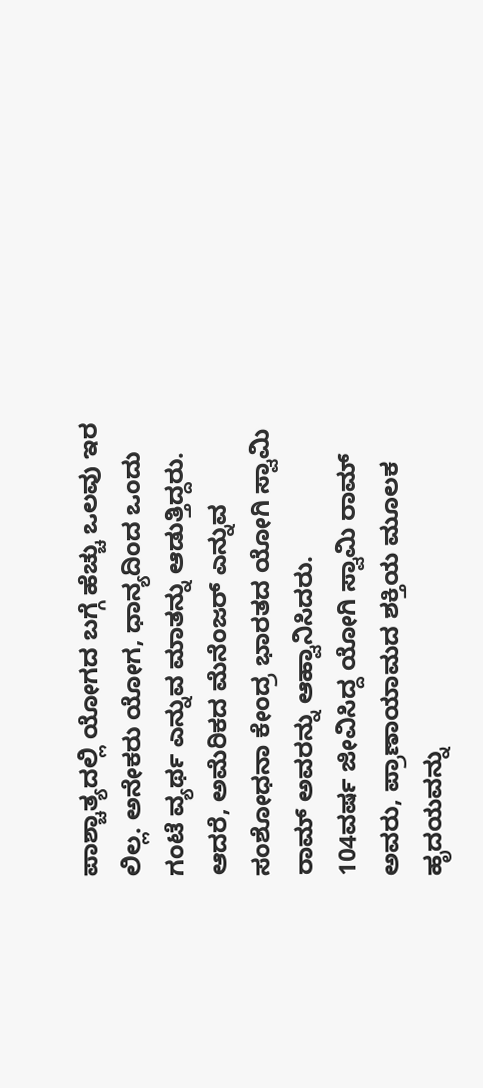ಪಾಶ್ಚಾತ್ಯದಲ್ಲಿ ಯೋಗದ ಬಗ್ಗೆ ಹೆಚ್ಚು ಒಲವು ಇರ ಲಿಲ್ಲ. ಅನೇಕರು ಯೋಗ, ಧಾನ್ಯದಿಂದ ಒಂದು ಗಂಟೆ ವ್ಯರ್ಥ ಎನ್ನುವ ಮಾತನ್ನು ಆಡುತ್ತಿದ್ದರು. ಆದರೆ, ಅಮೆರಿಕದ ಮೆನೆಂಜರ್ ಎನ್ನುವ ಸಂಶೋಧನಾ ಕೇಂದ್ರ ಭಾರತದ ಯೋಗಿ ಸ್ವಾಮಿ ರಾಮ್ ಅವರನ್ನು ಆಹ್ವಾನಿಸಿದರು.
104ವರ್ಷ ಜೀವಿಸಿದ್ದ ಯೋಗಿ ಸ್ವಾಮಿ ರಾಮ್ ಅವರು, ಪ್ರಾಣಾಯಾಮದ ಶಕ್ತಿಯ ಮೂಲಕ ಹೃದಯವನ್ನು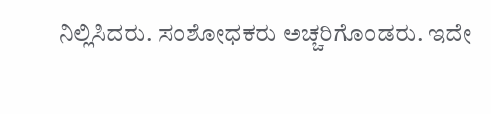ನಿಲ್ಲಿಸಿದರು. ಸಂಶೋಧಕರು ಅಚ್ಚರಿಗೊಂಡರು. ಇದೇ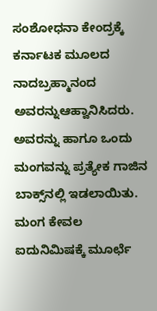ಸಂಶೋಧನಾ ಕೇಂದ್ರಕ್ಕೆ ಕರ್ನಾಟಕ ಮೂಲದ ನಾದಬ್ರಹ್ಮಾನಂದ ಅವರನ್ನುಆಹ್ವಾನಿಸಿದರು. ಅವರನ್ನು ಹಾಗೂ ಒಂದು ಮಂಗವನ್ನು ಪ್ರತ್ಯೇಕ ಗಾಜಿನ ಬಾಕ್ಸ್‌ನಲ್ಲಿ ಇಡಲಾಯಿತು. ಮಂಗ ಕೇವಲ ಐದುನಿಮಿಷಕ್ಕೆ ಮೂರ್ಛೆ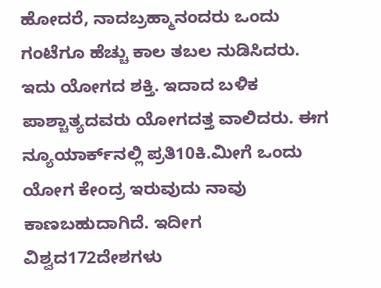ಹೋದರೆ, ನಾದಬ್ರಹ್ಮಾನಂದರು ಒಂದು ಗಂಟೆಗೂ ಹೆಚ್ಚು ಕಾಲ ತಬಲ ನುಡಿಸಿದರು.
ಇದು ಯೋಗದ ಶಕ್ತಿ. ಇದಾದ ಬಳಿಕ ಪಾಶ್ಚಾತ್ಯದವರು ಯೋಗದತ್ತ ವಾಲಿದರು. ಈಗ ನ್ಯೂಯಾರ್ಕ್‌ನಲ್ಲಿ ಪ್ರತಿ10ಕಿ.ಮೀಗೆ ಒಂದು ಯೋಗ ಕೇಂದ್ರ ಇರುವುದು ನಾವು ಕಾಣಬಹುದಾಗಿದೆ. ಇದೀಗ ವಿಶ್ವದ172ದೇಶಗಳು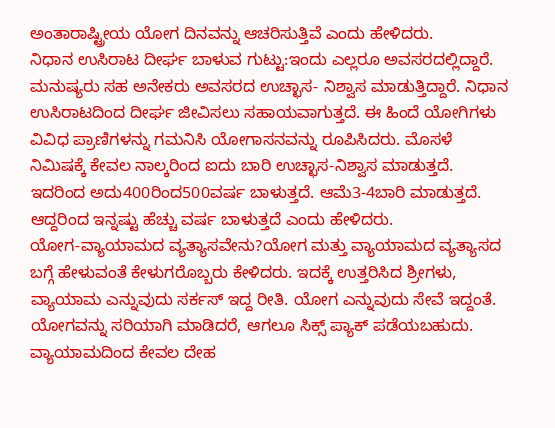ಅಂತಾರಾಷ್ಟ್ರೀಯ ಯೋಗ ದಿನವನ್ನು ಆಚರಿಸುತ್ತಿವೆ ಎಂದು ಹೇಳಿದರು.
ನಿಧಾನ ಉಸಿರಾಟ ದೀರ್ಘ ಬಾಳುವ ಗುಟ್ಟು:ಇಂದು ಎಲ್ಲರೂ ಅವಸರದಲ್ಲಿದ್ದಾರೆ. ಮನುಷ್ಯರು ಸಹ ಅನೇಕರು ಅವಸರದ ಉಚ್ಛಾಸ- ನಿಶ್ವಾಸ ಮಾಡುತ್ತಿದ್ದಾರೆ. ನಿಧಾನ ಉಸಿರಾಟದಿಂದ ದೀರ್ಘ ಜೀವಿಸಲು ಸಹಾಯವಾಗುತ್ತದೆ. ಈ ಹಿಂದೆ ಯೋಗಿಗಳು ವಿವಿಧ ಪ್ರಾಣಿಗಳನ್ನು ಗಮನಿಸಿ ಯೋಗಾಸನವನ್ನು ರೂಪಿಸಿದರು. ಮೊಸಳೆ ನಿಮಿಷಕ್ಕೆ ಕೇವಲ ನಾಲ್ಕರಿಂದ ಐದು ಬಾರಿ ಉಚ್ಛಾಸ-ನಿಶ್ವಾಸ ಮಾಡುತ್ತದೆ. ಇದರಿಂದ ಅದು400ರಿಂದ500ವರ್ಷ ಬಾಳುತ್ತದೆ. ಆಮೆ3-4ಬಾರಿ ಮಾಡುತ್ತದೆ. ಆದ್ದರಿಂದ ಇನ್ನಷ್ಟು ಹೆಚ್ಚು ವರ್ಷ ಬಾಳುತ್ತದೆ ಎಂದು ಹೇಳಿದರು.
ಯೋಗ-ವ್ಯಾಯಾಮದ ವ್ಯತ್ಯಾಸವೇನು?ಯೋಗ ಮತ್ತು ವ್ಯಾಯಾಮದ ವ್ಯತ್ಯಾಸದ ಬಗ್ಗೆ ಹೇಳುವಂತೆ ಕೇಳುಗರೊಬ್ಬರು ಕೇಳಿದರು. ಇದಕ್ಕೆ ಉತ್ತರಿಸಿದ ಶ್ರೀಗಳು, ವ್ಯಾಯಾಮ ಎನ್ನುವುದು ಸರ್ಕಸ್ ಇದ್ದ ರೀತಿ. ಯೋಗ ಎನ್ನುವುದು ಸೇವೆ ಇದ್ದಂತೆ. ಯೋಗವನ್ನು ಸರಿಯಾಗಿ ಮಾಡಿದರೆ, ಆಗಲೂ ಸಿಕ್ಸ್ ಪ್ಯಾಕ್ ಪಡೆಯಬಹುದು. ವ್ಯಾಯಾಮದಿಂದ ಕೇವಲ ದೇಹ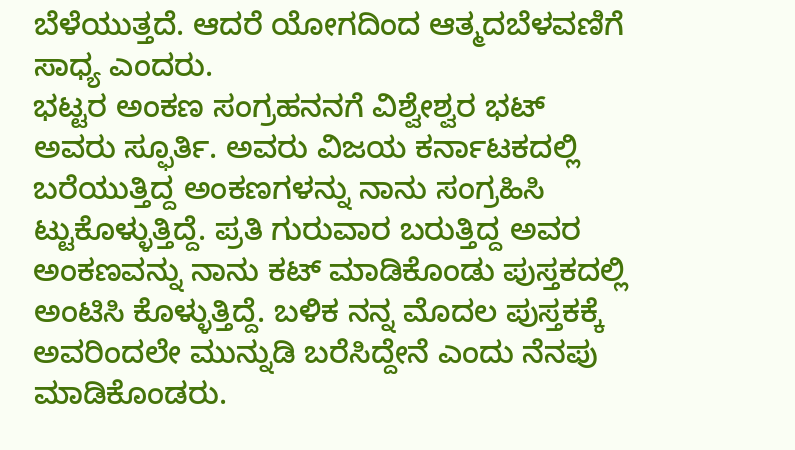ಬೆಳೆಯುತ್ತದೆ. ಆದರೆ ಯೋಗದಿಂದ ಆತ್ಮದಬೆಳವಣಿಗೆ ಸಾಧ್ಯ ಎಂದರು.
ಭಟ್ಟರ ಅಂಕಣ ಸಂಗ್ರಹನನಗೆ ವಿಶ್ವೇಶ್ವರ ಭಟ್ ಅವರು ಸ್ಫೂರ್ತಿ. ಅವರು ವಿಜಯ ಕರ್ನಾಟಕದಲ್ಲಿ ಬರೆಯುತ್ತಿದ್ದ ಅಂಕಣಗಳನ್ನು ನಾನು ಸಂಗ್ರಹಿಸಿ ಟ್ಟುಕೊಳ್ಳುತ್ತಿದ್ದೆ. ಪ್ರತಿ ಗುರುವಾರ ಬರುತ್ತಿದ್ದ ಅವರ ಅಂಕಣವನ್ನು ನಾನು ಕಟ್ ಮಾಡಿಕೊಂಡು ಪುಸ್ತಕದಲ್ಲಿ ಅಂಟಿಸಿ ಕೊಳ್ಳುತ್ತಿದ್ದೆ. ಬಳಿಕ ನನ್ನ ಮೊದಲ ಪುಸ್ತಕಕ್ಕೆ ಅವರಿಂದಲೇ ಮುನ್ನುಡಿ ಬರೆಸಿದ್ದೇನೆ ಎಂದು ನೆನಪು ಮಾಡಿಕೊಂಡರು.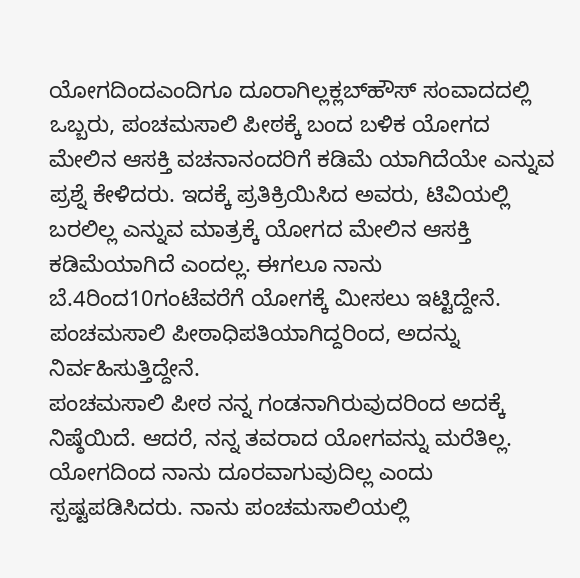ಯೋಗದಿಂದಎಂದಿಗೂ ದೂರಾಗಿಲ್ಲಕ್ಲಬ್‌ಹೌಸ್ ಸಂವಾದದಲ್ಲಿ ಒಬ್ಬರು, ಪಂಚಮಸಾಲಿ ಪೀಠಕ್ಕೆ ಬಂದ ಬಳಿಕ ಯೋಗದ ಮೇಲಿನ ಆಸಕ್ತಿ ವಚನಾನಂದರಿಗೆ ಕಡಿಮೆ ಯಾಗಿದೆಯೇ ಎನ್ನುವ ಪ್ರಶ್ನೆ ಕೇಳಿದರು. ಇದಕ್ಕೆ ಪ್ರತಿಕ್ರಿಯಿಸಿದ ಅವರು, ಟಿವಿಯಲ್ಲಿ ಬರಲಿಲ್ಲ ಎನ್ನುವ ಮಾತ್ರಕ್ಕೆ ಯೋಗದ ಮೇಲಿನ ಆಸಕ್ತಿ ಕಡಿಮೆಯಾಗಿದೆ ಎಂದಲ್ಲ. ಈಗಲೂ ನಾನು ಬೆ.4ರಿಂದ10ಗಂಟೆವರೆಗೆ ಯೋಗಕ್ಕೆ ಮೀಸಲು ಇಟ್ಟಿದ್ದೇನೆ. ಪಂಚಮಸಾಲಿ ಪೀಠಾಧಿಪತಿಯಾಗಿದ್ದರಿಂದ, ಅದನ್ನು ನಿರ್ವಹಿಸುತ್ತಿದ್ದೇನೆ.
ಪಂಚಮಸಾಲಿ ಪೀಠ ನನ್ನ ಗಂಡನಾಗಿರುವುದರಿಂದ ಅದಕ್ಕೆ ನಿಷ್ಠೆಯಿದೆ. ಆದರೆ, ನನ್ನ ತವರಾದ ಯೋಗವನ್ನು ಮರೆತಿಲ್ಲ. ಯೋಗದಿಂದ ನಾನು ದೂರವಾಗುವುದಿಲ್ಲ ಎಂದು ಸ್ಪಷ್ಟಪಡಿಸಿದರು. ನಾನು ಪಂಚಮಸಾಲಿಯಲ್ಲಿ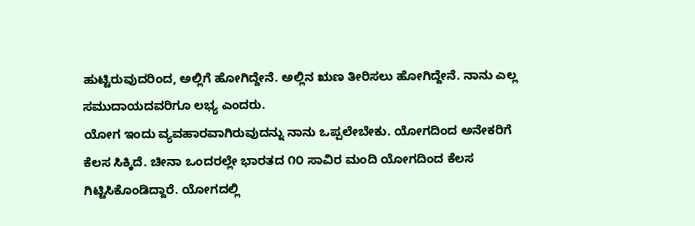ಹುಟ್ಟಿರುವುದರಿಂದ, ಅಲ್ಲಿಗೆ ಹೋಗಿದ್ದೇನೆ. ಅಲ್ಲಿನ ಋಣ ತೀರಿಸಲು ಹೋಗಿದ್ದೇನೆ. ನಾನು ಎಲ್ಲ ಸಮುದಾಯದವರಿಗೂ ಲಭ್ಯ ಎಂದರು.
ಯೋಗ ಇಂದು ವ್ಯವಹಾರವಾಗಿರುವುದನ್ನು ನಾನು ಒಪ್ಪಲೇಬೇಕು. ಯೋಗದಿಂದ ಅನೇಕರಿಗೆ ಕೆಲಸ ಸಿಕ್ಕಿದೆ. ಚೀನಾ ಒಂದರಲ್ಲೇ ಭಾರತದ ೧೦ ಸಾವಿರ ಮಂದಿ ಯೋಗದಿಂದ ಕೆಲಸ ಗಿಟ್ಟಿಸಿಕೊಂಡಿದ್ದಾರೆ. ಯೋಗದಲ್ಲಿ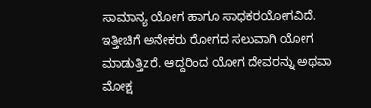ಸಾಮಾನ್ಯ ಯೋಗ ಹಾಗೂ ಸಾಧಕರಯೋಗವಿದೆ. ಇತ್ತೀಚಿಗೆ ಅನೇಕರು ರೋಗದ ಸಲುವಾಗಿ ಯೋಗ ಮಾಡುತ್ತಿzರೆ. ಆದ್ದರಿಂದ ಯೋಗ ದೇವರನ್ನು ಅಥವಾ ಮೋಕ್ಷ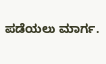ಪಡೆಯಲು ಮಾರ್ಗ.